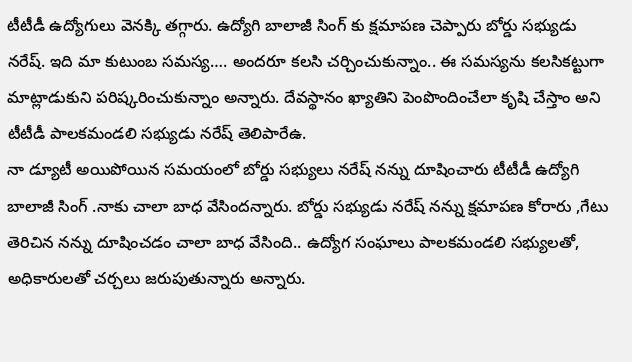టీటీడీ ఉద్యోగులు వెనక్కి తగ్గారు. ఉద్యోగి బాలాజీ సింగ్ కు క్షమాపణ చెప్పారు బోర్డు సభ్యుడు నరేష్. ఇది మా కుటుంబ సమస్య…. అందరూ కలసి చర్చించుకున్నాం.. ఈ సమస్యను కలసికట్టుగా మాట్లాడుకుని పరిష్కరించుకున్నాం అన్నారు. దేవస్థానం ఖ్యాతిని పెంపొందించేలా కృషి చేస్తాం అని టీటీడీ పాలకమండలి సభ్యుడు నరేష్ తెలిపారేఉ.
నా డ్యూటీ అయిపోయిన సమయంలో బోర్డు సభ్యులు నరేష్ నన్ను దూషించారు టీటీడీ ఉద్యోగి బాలాజీ సింగ్ .నాకు చాలా బాధ వేసిందన్నారు. బోర్డు సభ్యుడు నరేష్ నన్ను క్షమాపణ కోరారు ,గేటు తెరిచిన నన్ను దూషించడం చాలా బాధ వేసింది.. ఉద్యోగ సంఘాలు పాలకమండలి సభ్యులతో, అధికారులతో చర్చలు జరుపుతున్నారు అన్నారు.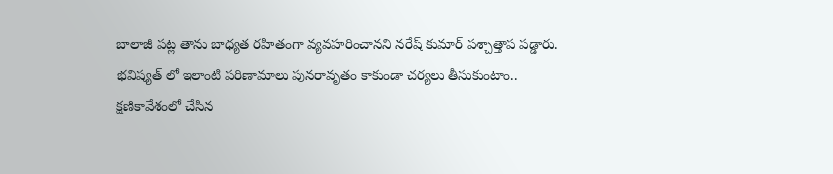బాలాజీ పట్ల తాను బాధ్యత రహితంగా వ్యవహరించానని నరేష్ కుమార్ పశ్చాత్తాప పడ్డారు. భవిష్యత్ లో ఇలాంటి పరిణామాలు పునరావృతం కాకుండా చర్యలు తీసుకుంటాం.. క్షణికావేశంలో చేసిన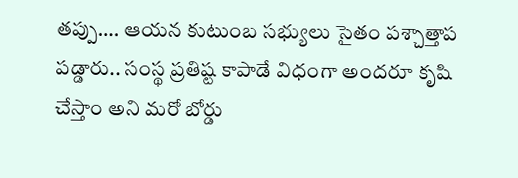తప్పు…. ఆయన కుటుంబ సభ్యులు సైతం పశ్చాత్తాప పడ్డారు.. సంస్థ ప్రతిష్ట కాపాడే విధంగా అందరూ కృషి చేస్తాం అని మరో బోర్డు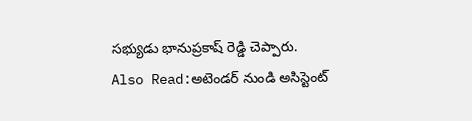సభ్యుడు భానుప్రకాష్ రెడ్డి చెప్పారు.
Also Read:అటెండర్ నుండి అసిస్టెంట్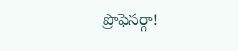ప్రొఫెసర్గా!